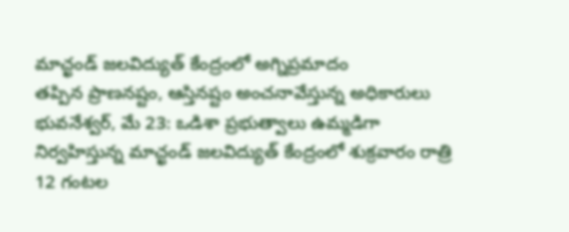మాచ్ఖండ్ జలవిద్యుత్ కేంద్రంలో అగ్నిప్రమాదం
తప్పిన ప్రాణనష్టం, ఆస్తినష్టం అంచనావేస్తున్న అధికారులు
భువనేశ్వర్, మే 23: ఒడిశా ప్రభుత్వాలు ఉమ్మడిగా నిర్వహిస్తున్న మాచ్ఖండ్ జలవిద్యుత్ కేంద్రంలో శుక్రవారం రాత్రి 12 గంటల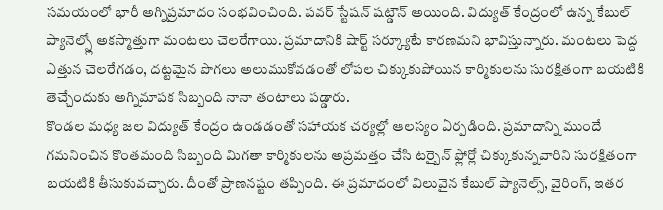సమయంలో భారీ అగ్నిప్రమాదం సంభవించింది. పవర్ స్టేషన్ షట్డౌన్ అయింది. విద్యుత్ కేంద్రంలో ఉన్న కేబుల్ ప్యానెల్స్లో అకస్మాత్తుగా మంటలు చెలరేగాయి. ప్రమాదానికి షార్ట్ సర్క్యూటే కారణమని భావిస్తున్నారు. మంటలు పెద్ద ఎత్తున చెలరేగడం, దట్టమైన పొగలు అలుముకోవడంతో లోపల చిక్కుకుపోయిన కార్మికులను సురక్షితంగా బయటికి తెచ్చేందుకు అగ్నిమాపక సిబ్బంది నానా తంటాలు పడ్డారు.
కొండల మధ్య జల విద్యుత్ కేంద్రం ఉండడంతో సహాయక చర్యల్లో ఆలస్యం ఏర్పడింది. ప్రమాదాన్ని ముందే గమనించిన కొంతమంది సిబ్బంది మిగతా కార్మికులను అప్రమత్తం చేసి టర్బైన్ ఫ్లోర్లో చిక్కుకున్నవారిని సురక్షితంగా బయటికి తీసుకువచ్చారు. దీంతో ప్రాణనష్టం తప్పింది. ఈ ప్రమాదంలో విలువైన కేబుల్ ప్యానెల్స్, వైరింగ్, ఇతర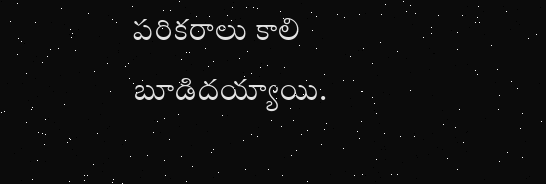పరికరాలు కాలి బూడిదయ్యాయి.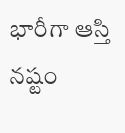భారీగా ఆస్తి నష్టం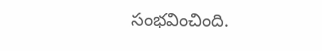సంభవించింది.